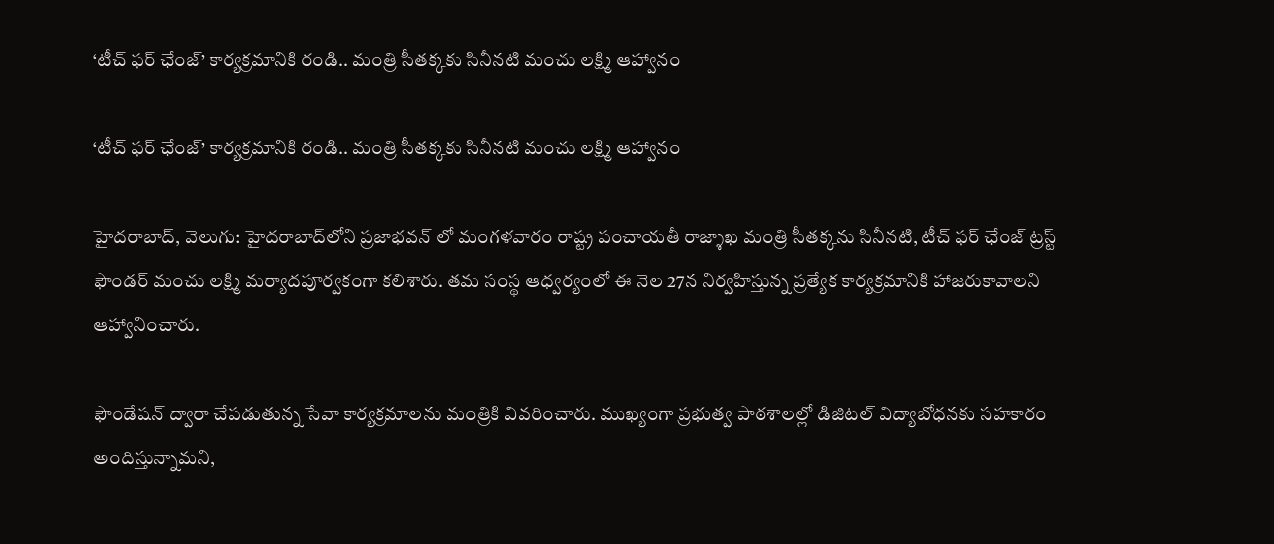‘టీచ్ ఫర్ ఛేంజ్’ కార్యక్రమానికి రండి.. మంత్రి సీతక్కకు సినీనటి మంచు లక్ష్మి ఆహ్వానం

‘టీచ్ ఫర్ ఛేంజ్’ కార్యక్రమానికి రండి.. మంత్రి సీతక్కకు సినీనటి మంచు లక్ష్మి ఆహ్వానం

హైదరాబాద్, వెలుగు: హైదరాబాద్‌‌‌‌లోని ప్రజాభవన్‌‌ లో మంగళవారం రాష్ట్ర పంచాయతీ రాజ్శాఖ మంత్రి సీతక్కను సినీనటి, టీచ్ ఫర్ ఛేంజ్ ట్రస్ట్ ఫౌండర్ మంచు లక్ష్మి మర్యాదపూర్వకంగా కలిశారు. తమ సంస్థ ఆధ్వర్యంలో ఈ నెల 27న నిర్వహిస్తున్న ప్రత్యేక కార్యక్రమానికి హాజరుకావాలని ఆహ్వానించారు.

ఫౌండేషన్ ద్వారా చేపడుతున్న సేవా కార్యక్రమాలను మంత్రికి వివరించారు. ముఖ్యంగా ప్రభుత్వ పాఠశాలల్లో డిజిటల్ విద్యాబోధనకు సహకారం అందిస్తున్నామని,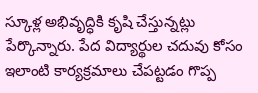స్కూళ్ల అభివృద్ధికి కృషి చేస్తున్నట్లు పేర్కొన్నారు. పేద విద్యార్థుల చదువు కోసం ఇలాంటి కార్యక్రమాలు చేపట్టడం గొప్ప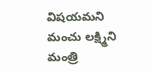విషయమని మంచు లక్ష్మిని మంత్రి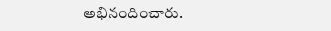అభినందించారు.